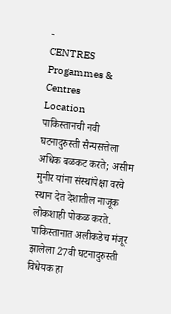-
CENTRES
Progammes & Centres
Location
पाकिस्तानची नवी घटनादुरुस्ती सैन्यसत्तेला अधिक बळकट करते; असीम मुनीर यांना संस्थांपेक्षा वरचे स्थान देत देशातील नाजूक लोकशाही पोकळ करते.
पाकिस्तानात अलीकडेच मंजूर झालेला 27वी घटनादुरुस्ती विधेयक हा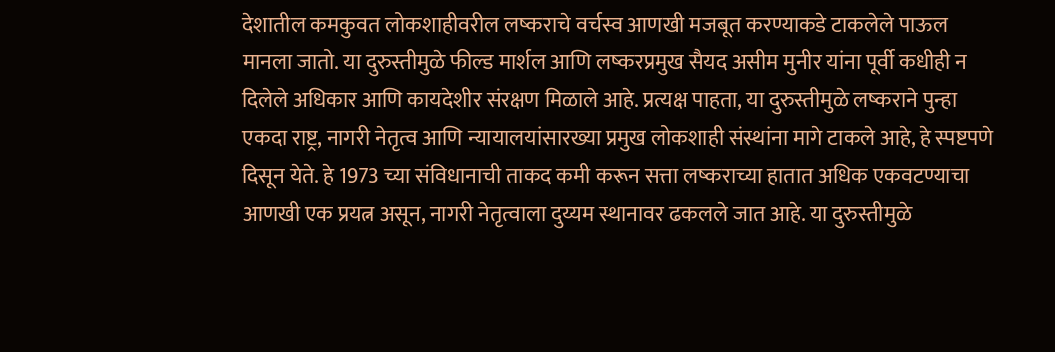देशातील कमकुवत लोकशाहीवरील लष्कराचे वर्चस्व आणखी मजबूत करण्याकडे टाकलेले पाऊल मानला जातो. या दुरुस्तीमुळे फील्ड मार्शल आणि लष्करप्रमुख सैयद असीम मुनीर यांना पूर्वी कधीही न दिलेले अधिकार आणि कायदेशीर संरक्षण मिळाले आहे. प्रत्यक्ष पाहता, या दुरुस्तीमुळे लष्कराने पुन्हा एकदा राष्ट्र, नागरी नेतृत्व आणि न्यायालयांसारख्या प्रमुख लोकशाही संस्थांना मागे टाकले आहे, हे स्पष्टपणे दिसून येते. हे 1973 च्या संविधानाची ताकद कमी करून सत्ता लष्कराच्या हातात अधिक एकवटण्याचा आणखी एक प्रयत्न असून, नागरी नेतृत्वाला दुय्यम स्थानावर ढकलले जात आहे. या दुरुस्तीमुळे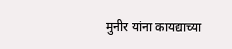मुनीर यांना कायद्याच्या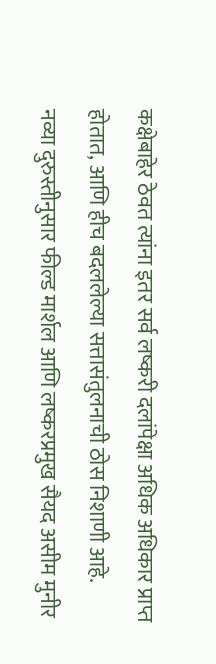कक्षेबाहेर ठेवत त्यांना इतर सर्व लष्करी दलांपेक्षा अधिक अधिकार प्राप्त होतात, आणि हीच बदललेल्या सत्तासंतुलनाची ठोस निशाणी आहे.
नव्या दुरुस्तीनुसार फील्ड मार्शल आणि लष्करप्रमुख सैयद असीम मुनीर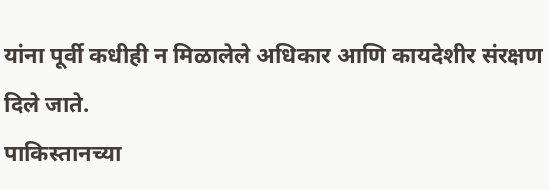यांना पूर्वी कधीही न मिळालेले अधिकार आणि कायदेशीर संरक्षण दिले जाते.
पाकिस्तानच्या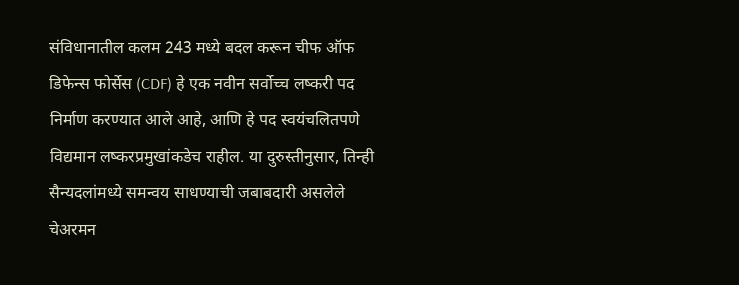संविधानातील कलम 243 मध्ये बदल करून चीफ ऑफ डिफेन्स फोर्सेस (CDF) हे एक नवीन सर्वोच्च लष्करी पद निर्माण करण्यात आले आहे, आणि हे पद स्वयंचलितपणे विद्यमान लष्करप्रमुखांकडेच राहील. या दुरुस्तीनुसार, तिन्ही सैन्यदलांमध्ये समन्वय साधण्याची जबाबदारी असलेले चेअरमन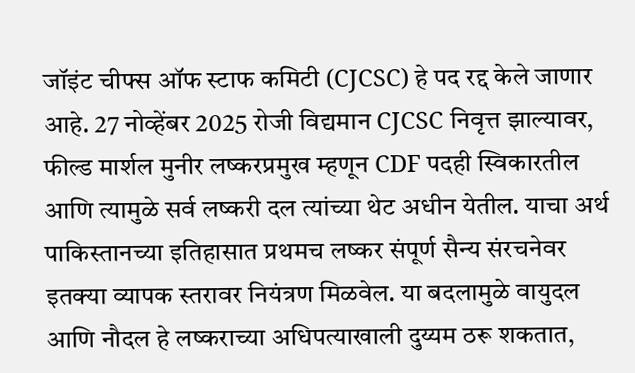जॉइंट चीफ्स ऑफ स्टाफ कमिटी (CJCSC) हे पद रद्द केले जाणार आहे. 27 नोव्हेंबर 2025 रोजी विद्यमान CJCSC निवृत्त झाल्यावर, फील्ड मार्शल मुनीर लष्करप्रमुख म्हणून CDF पदही स्विकारतील आणि त्यामुळे सर्व लष्करी दल त्यांच्या थेट अधीन येतील. याचा अर्थ पाकिस्तानच्या इतिहासात प्रथमच लष्कर संपूर्ण सैन्य संरचनेवर इतक्या व्यापक स्तरावर नियंत्रण मिळवेल. या बदलामुळे वायुदल आणि नौदल हे लष्कराच्या अधिपत्याखाली दुय्यम ठरू शकतात,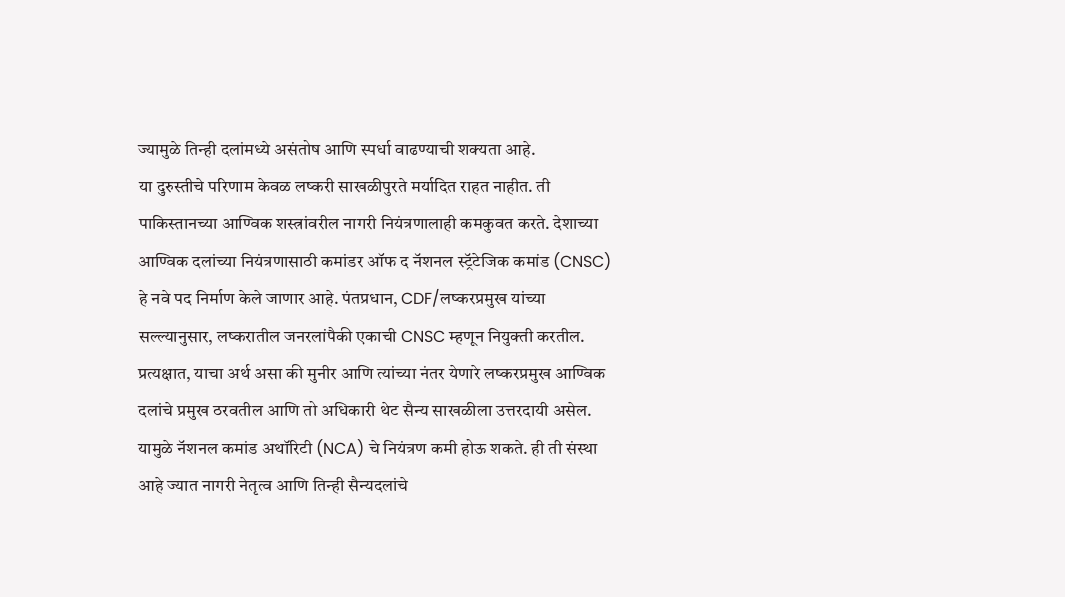ज्यामुळे तिन्ही दलांमध्ये असंतोष आणि स्पर्धा वाढण्याची शक्यता आहे.
या दुरुस्तीचे परिणाम केवळ लष्करी साखळीपुरते मर्यादित राहत नाहीत. ती पाकिस्तानच्या आण्विक शस्त्रांवरील नागरी नियंत्रणालाही कमकुवत करते. देशाच्या आण्विक दलांच्या नियंत्रणासाठी कमांडर ऑफ द नॅशनल स्ट्रॅटेजिक कमांड (CNSC) हे नवे पद निर्माण केले जाणार आहे. पंतप्रधान, CDF/लष्करप्रमुख यांच्या सल्ल्यानुसार, लष्करातील जनरलांपैकी एकाची CNSC म्हणून नियुक्ती करतील. प्रत्यक्षात, याचा अर्थ असा की मुनीर आणि त्यांच्या नंतर येणारे लष्करप्रमुख आण्विक दलांचे प्रमुख ठरवतील आणि तो अधिकारी थेट सैन्य साखळीला उत्तरदायी असेल. यामुळे नॅशनल कमांड अथॉरिटी (NCA) चे नियंत्रण कमी होऊ शकते. ही ती संस्था आहे ज्यात नागरी नेतृत्व आणि तिन्ही सैन्यदलांचे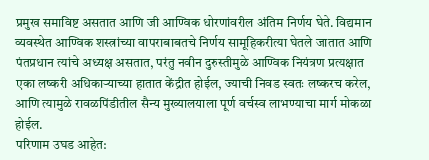प्रमुख समाविष्ट असतात आणि जी आण्विक धोरणांवरील अंतिम निर्णय घेते. विद्यमान व्यवस्थेत आण्विक शस्त्रांच्या वापराबाबतचे निर्णय सामूहिकरीत्या घेतले जातात आणि पंतप्रधान त्यांचे अध्यक्ष असतात, परंतु नवीन दुरुस्तीमुळे आण्विक नियंत्रण प्रत्यक्षात एका लष्करी अधिकाऱ्याच्या हातात केंद्रीत होईल, ज्याची निवड स्वतः लष्करच करेल, आणि त्यामुळे रावळपिंडीतील सैन्य मुख्यालयाला पूर्ण वर्चस्व लाभण्याचा मार्ग मोकळा होईल.
परिणाम उघड आहेत: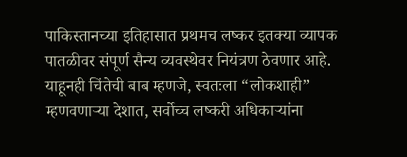पाकिस्तानच्या इतिहासात प्रथमच लष्कर इतक्या व्यापक पातळीवर संपूर्ण सैन्य व्यवस्थेवर नियंत्रण ठेवणार आहे.
याहूनही चिंतेची बाब म्हणजे, स्वतःला “लोकशाही” म्हणवणाऱ्या देशात, सर्वोच्च लष्करी अधिकाऱ्यांना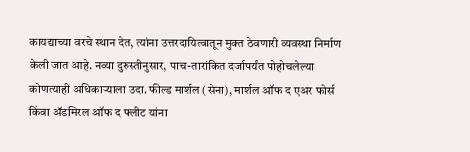कायद्याच्या वरचे स्थान देत, त्यांना उत्तरदायित्वातून मुक्त ठेवणारी व्यवस्था निर्माण केली जात आहे. नव्या दुरुस्तीनुसार, पाच-तारांकित दर्जापर्यंत पोहोचलेल्या कोणत्याही अधिकाऱ्याला उदा. फील्ड मार्शल (सेना), मार्शल ऑफ द एअर फोर्स किंवा ॲडमिरल ऑफ द फ्लीट यांना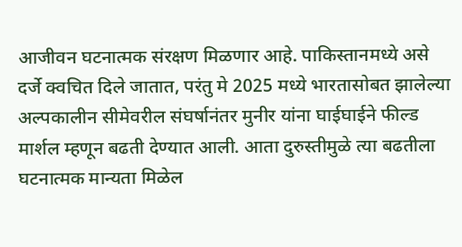आजीवन घटनात्मक संरक्षण मिळणार आहे. पाकिस्तानमध्ये असे दर्जे क्वचित दिले जातात, परंतु मे 2025 मध्ये भारतासोबत झालेल्या अल्पकालीन सीमेवरील संघर्षानंतर मुनीर यांना घाईघाईने फील्ड मार्शल म्हणून बढती देण्यात आली. आता दुरुस्तीमुळे त्या बढतीला घटनात्मक मान्यता मिळेल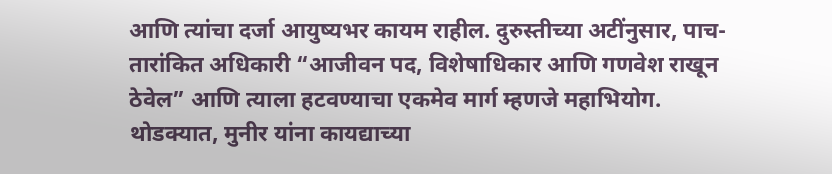आणि त्यांचा दर्जा आयुष्यभर कायम राहील. दुरुस्तीच्या अटींनुसार, पाच-तारांकित अधिकारी “आजीवन पद, विशेषाधिकार आणि गणवेश राखून ठेवेल” आणि त्याला हटवण्याचा एकमेव मार्ग म्हणजे महाभियोग. थोडक्यात, मुनीर यांना कायद्याच्या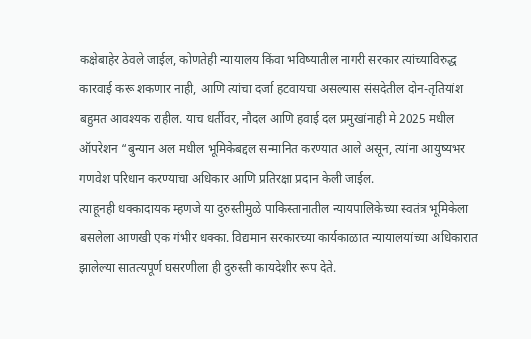कक्षेबाहेर ठेवले जाईल, कोणतेही न्यायालय किंवा भविष्यातील नागरी सरकार त्यांच्याविरुद्ध कारवाई करू शकणार नाही, आणि त्यांचा दर्जा हटवायचा असल्यास संसदेतील दोन-तृतियांश बहुमत आवश्यक राहील. याच धर्तीवर, नौदल आणि हवाई दल प्रमुखांनाही मे 2025 मधील ऑपरेशन “बुन्यान अल मधील भूमिकेबद्दल सन्मानित करण्यात आले असून, त्यांना आयुष्यभर गणवेश परिधान करण्याचा अधिकार आणि प्रतिरक्षा प्रदान केली जाईल.
त्याहूनही धक्कादायक म्हणजे या दुरुस्तीमुळे पाकिस्तानातील न्यायपालिकेच्या स्वतंत्र भूमिकेला बसलेला आणखी एक गंभीर धक्का. विद्यमान सरकारच्या कार्यकाळात न्यायालयांच्या अधिकारात झालेल्या सातत्यपूर्ण घसरणीला ही दुरुस्ती कायदेशीर रूप देते.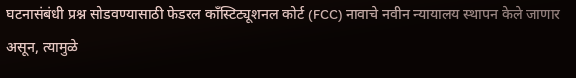घटनासंबंधी प्रश्न सोडवण्यासाठी फेडरल काँस्टिट्यूशनल कोर्ट (FCC) नावाचे नवीन न्यायालय स्थापन केले जाणार असून, त्यामुळे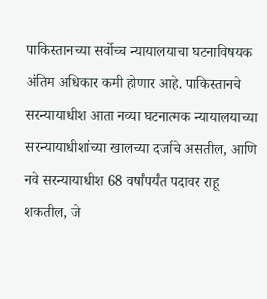पाकिस्तानच्या सर्वोच्च न्यायालयाचा घटनाविषयक अंतिम अधिकार कमी होणार आहे. पाकिस्तानचे सरन्यायाधीश आता नव्या घटनात्मक न्यायालयाच्या सरन्यायाधीशांच्या खालच्या दर्जाचे असतील, आणि नवे सरन्यायाधीश 68 वर्षांपर्यंत पदावर राहू शकतील, जे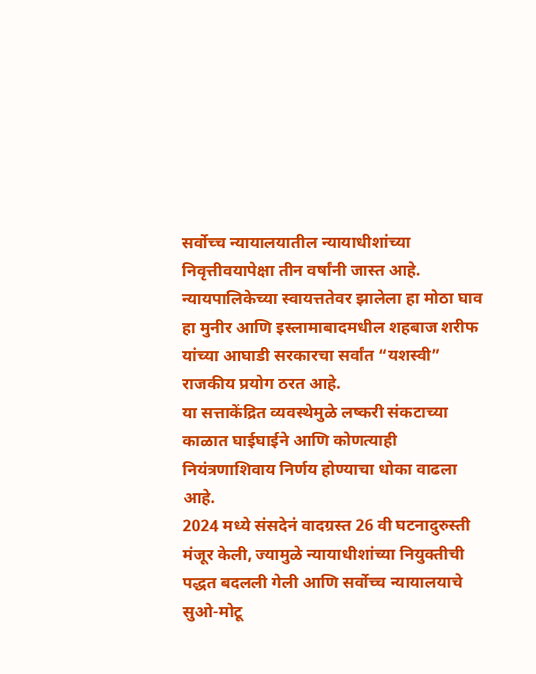सर्वोच्च न्यायालयातील न्यायाधीशांच्या निवृत्तीवयापेक्षा तीन वर्षांनी जास्त आहे. न्यायपालिकेच्या स्वायत्ततेवर झालेला हा मोठा घाव हा मुनीर आणि इस्लामाबादमधील शहबाज शरीफ यांच्या आघाडी सरकारचा सर्वांत “यशस्वी” राजकीय प्रयोग ठरत आहे.
या सत्ताकेंद्रित व्यवस्थेमुळे लष्करी संकटाच्या काळात घाईघाईने आणि कोणत्याही नियंत्रणाशिवाय निर्णय होण्याचा धोका वाढला आहे.
2024 मध्ये संसदेनं वादग्रस्त 26 वी घटनादुरुस्ती मंजूर केली, ज्यामुळे न्यायाधीशांच्या नियुक्तीची पद्धत बदलली गेली आणि सर्वोच्च न्यायालयाचे सुओ-मोटू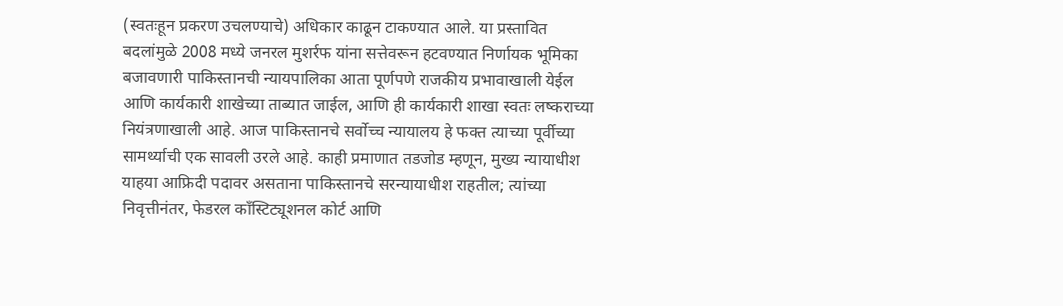(स्वतःहून प्रकरण उचलण्याचे) अधिकार काढून टाकण्यात आले. या प्रस्तावित बदलांमुळे 2008 मध्ये जनरल मुशर्रफ यांना सत्तेवरून हटवण्यात निर्णायक भूमिका बजावणारी पाकिस्तानची न्यायपालिका आता पूर्णपणे राजकीय प्रभावाखाली येईल आणि कार्यकारी शाखेच्या ताब्यात जाईल, आणि ही कार्यकारी शाखा स्वतः लष्कराच्या नियंत्रणाखाली आहे. आज पाकिस्तानचे सर्वोच्च न्यायालय हे फक्त त्याच्या पूर्वीच्या सामर्थ्याची एक सावली उरले आहे. काही प्रमाणात तडजोड म्हणून, मुख्य न्यायाधीश याहया आफ्रिदी पदावर असताना पाकिस्तानचे सरन्यायाधीश राहतील; त्यांच्या निवृत्तीनंतर, फेडरल काँस्टिट्यूशनल कोर्ट आणि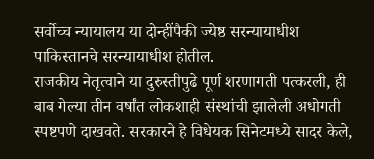सर्वोच्च न्यायालय या दोन्हींपैकी ज्येष्ठ सरन्यायाधीश पाकिस्तानचे सरन्यायाधीश होतील.
राजकीय नेतृत्वाने या दुरुस्तीपुढे पूर्ण शरणागती पत्करली, ही बाब गेल्या तीन वर्षांत लोकशाही संस्थांची झालेली अधोगती स्पष्टपणे दाखवते. सरकारने हे विधेयक सिनेटमध्ये सादर केले,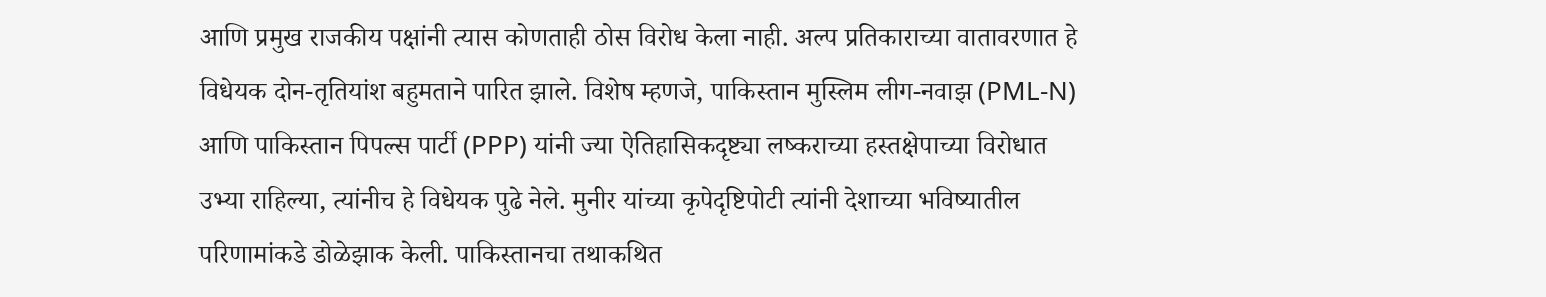आणि प्रमुख राजकीय पक्षांनी त्यास कोणताही ठोस विरोध केला नाही. अल्प प्रतिकाराच्या वातावरणात हे विधेयक दोन-तृतियांश बहुमताने पारित झाले. विशेष म्हणजे, पाकिस्तान मुस्लिम लीग-नवाझ (PML-N) आणि पाकिस्तान पिपल्स पार्टी (PPP) यांनी ज्या ऐतिहासिकदृष्ट्या लष्कराच्या हस्तक्षेपाच्या विरोधात उभ्या राहिल्या, त्यांनीच हे विधेयक पुढे नेले. मुनीर यांच्या कृपेदृष्टिपोटी त्यांनी देशाच्या भविष्यातील परिणामांकडे डोळेझाक केली. पाकिस्तानचा तथाकथित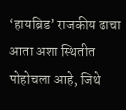‘हायब्रिड’ राजकीय ढाचा आता अशा स्थितीत पोहोचला आहे, जिथे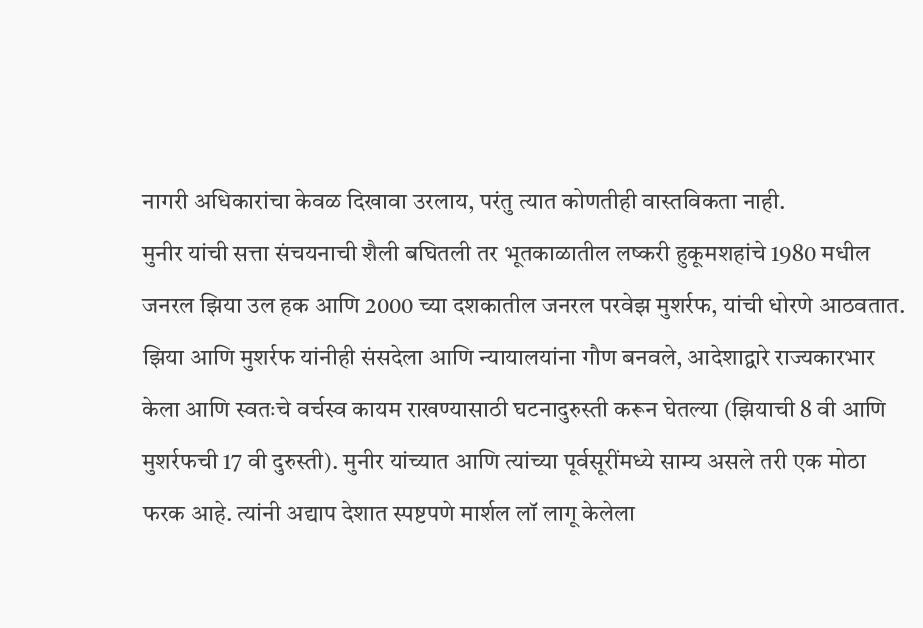नागरी अधिकारांचा केवळ दिखावा उरलाय, परंतु त्यात कोणतीही वास्तविकता नाही.
मुनीर यांची सत्ता संचयनाची शैली बघितली तर भूतकाळातील लष्करी हुकूमशहांचे 1980 मधील जनरल झिया उल हक आणि 2000 च्या दशकातील जनरल परवेझ मुशर्रफ, यांची धोरणे आठवतात. झिया आणि मुशर्रफ यांनीही संसदेला आणि न्यायालयांना गौण बनवले, आदेशाद्वारे राज्यकारभार केला आणि स्वतःचे वर्चस्व कायम राखण्यासाठी घटनादुरुस्ती करून घेतल्या (झियाची 8 वी आणि मुशर्रफची 17 वी दुरुस्ती). मुनीर यांच्यात आणि त्यांच्या पूर्वसूरींमध्ये साम्य असले तरी एक मोठा फरक आहे. त्यांनी अद्याप देशात स्पष्टपणे मार्शल लॉ लागू केलेला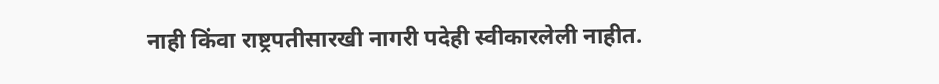नाही किंवा राष्ट्रपतीसारखी नागरी पदेही स्वीकारलेली नाहीत.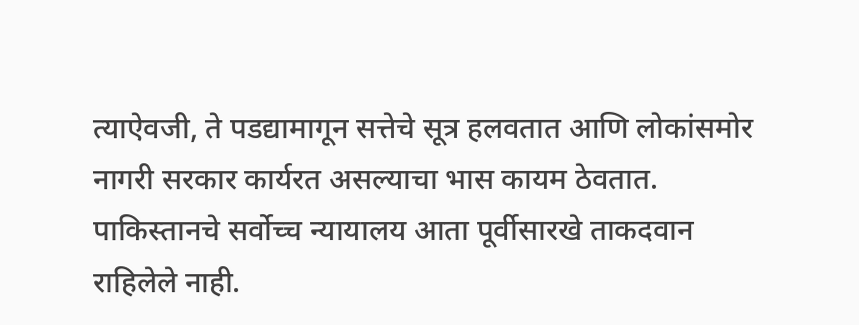त्याऐवजी, ते पडद्यामागून सत्तेचे सूत्र हलवतात आणि लोकांसमोर नागरी सरकार कार्यरत असल्याचा भास कायम ठेवतात.
पाकिस्तानचे सर्वोच्च न्यायालय आता पूर्वीसारखे ताकदवान राहिलेले नाही.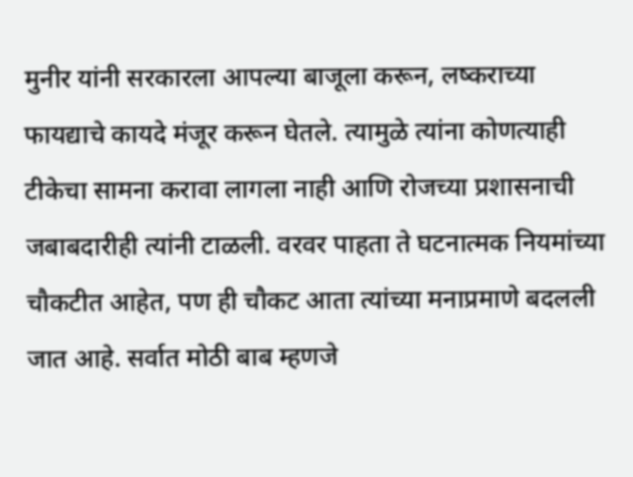मुनीर यांनी सरकारला आपल्या बाजूला करून, लष्कराच्या फायद्याचे कायदे मंजूर करून घेतले. त्यामुळे त्यांना कोणत्याही टीकेचा सामना करावा लागला नाही आणि रोजच्या प्रशासनाची जबाबदारीही त्यांनी टाळली. वरवर पाहता ते घटनात्मक नियमांच्या चौकटीत आहेत, पण ही चौकट आता त्यांच्या मनाप्रमाणे बदलली जात आहे. सर्वात मोठी बाब म्हणजे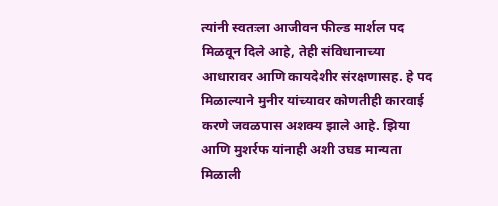त्यांनी स्वतःला आजीवन फील्ड मार्शल पद मिळवून दिले आहे, तेही संविधानाच्या आधारावर आणि कायदेशीर संरक्षणासह. हे पद मिळाल्याने मुनीर यांच्यावर कोणतीही कारवाई करणे जवळपास अशक्य झाले आहे. झिया आणि मुशर्रफ यांनाही अशी उघड मान्यता मिळाली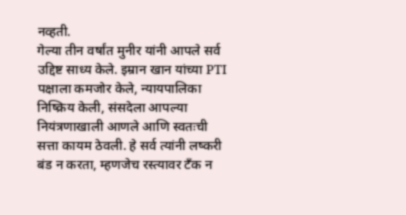नव्हती.
गेल्या तीन वर्षांत मुनीर यांनी आपले सर्व उद्दिष्ट साध्य केले. इम्रान खान यांच्या PTI पक्षाला कमजोर केले, न्यायपालिका निष्क्रिय केली, संसदेला आपल्या नियंत्रणाखाली आणले आणि स्वतःची सत्ता कायम ठेवली. हे सर्व त्यांनी लष्करी बंड न करता, म्हणजेच रस्त्यावर टँक न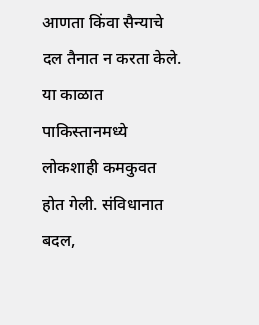आणता किंवा सैन्याचे दल तैनात न करता केले. या काळात पाकिस्तानमध्ये लोकशाही कमकुवत होत गेली. संविधानात बदल,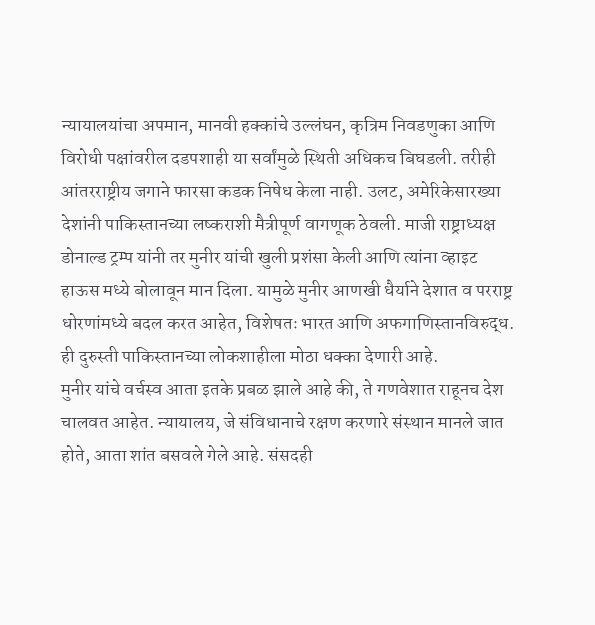न्यायालयांचा अपमान, मानवी हक्कांचे उल्लंघन, कृत्रिम निवडणुका आणि विरोधी पक्षांवरील दडपशाही या सर्वांमुळे स्थिती अधिकच बिघडली. तरीही आंतरराष्ट्रीय जगाने फारसा कडक निषेध केला नाही. उलट, अमेरिकेसारख्या देशांनी पाकिस्तानच्या लष्कराशी मैत्रीपूर्ण वागणूक ठेवली. माजी राष्ट्राध्यक्ष डोनाल्ड ट्रम्प यांनी तर मुनीर यांची खुली प्रशंसा केली आणि त्यांना व्हाइट हाऊस मध्ये बोलावून मान दिला. यामुळे मुनीर आणखी धैर्याने देशात व परराष्ट्र धोरणांमध्ये बदल करत आहेत, विशेषतः भारत आणि अफगाणिस्तानविरुद्ध. ही दुरुस्ती पाकिस्तानच्या लोकशाहीला मोठा धक्का देणारी आहे.
मुनीर यांचे वर्चस्व आता इतके प्रबळ झाले आहे की, ते गणवेशात राहूनच देश चालवत आहेत. न्यायालय, जे संविधानाचे रक्षण करणारे संस्थान मानले जात होते, आता शांत बसवले गेले आहे. संसदही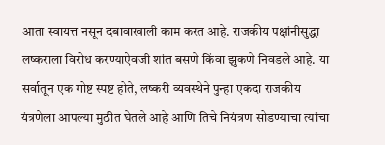आता स्वायत्त नसून दबावाखाली काम करत आहे. राजकीय पक्षांनीसुद्धा लष्कराला विरोध करण्याऐवजी शांत बसणे किंवा झुकणे निवडले आहे. या सर्वातून एक गोष्ट स्पष्ट होते, लष्करी व्यवस्थेने पुन्हा एकदा राजकीय यंत्रणेला आपल्या मुठीत घेतले आहे आणि तिचे नियंत्रण सोडण्याचा त्यांचा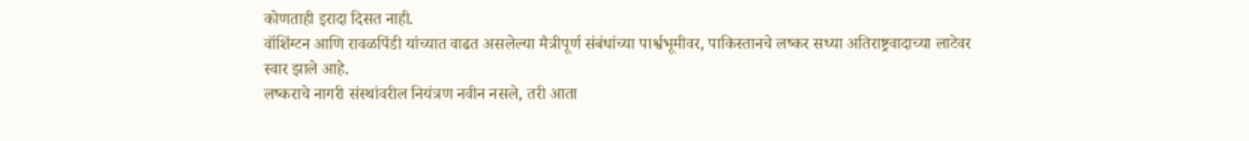कोणताही इरादा दिसत नाही.
वॉशिंग्टन आणि रावळपिंडी यांच्यात वाढत असलेल्या मैत्रीपूर्ण संबंधांच्या पार्श्वभूमीवर, पाकिस्तानचे लष्कर सध्या अतिराष्ट्रवादाच्या लाटेवर स्वार झाले आहे.
लष्कराचे नागरी संस्थांवरील नियंत्रण नवीन नसले, तरी आता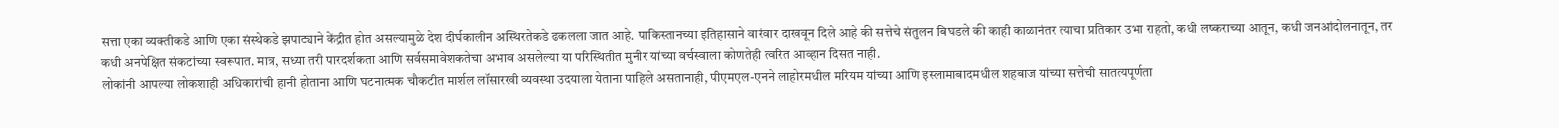सत्ता एका व्यक्तीकडे आणि एका संस्थेकडे झपाट्याने केंद्रीत होत असल्यामुळे देश दीर्घकालीन अस्थिरतेकडे ढकलला जात आहे. पाकिस्तानच्या इतिहासाने वारंवार दाखवून दिले आहे की सत्तेचे संतुलन बिघडले की काही काळानंतर त्याचा प्रतिकार उभा राहतो, कधी लष्कराच्या आतून, कधी जनआंदोलनातून, तर कधी अनपेक्षित संकटांच्या स्वरूपात. मात्र, सध्या तरी पारदर्शकता आणि सर्वसमावेशकतेचा अभाव असलेल्या या परिस्थितीत मुनीर यांच्या वर्चस्वाला कोणतेही त्वरित आव्हान दिसत नाही.
लोकांनी आपल्या लोकशाही अधिकारांची हानी होताना आणि घटनात्मक चौकटीत मार्शल लॉसारखी व्यवस्था उदयाला येताना पाहिले असतानाही, पीएमएल-एनने लाहोरमधील मरियम यांच्या आणि इस्लामाबादमधील शहबाज यांच्या सत्तेची सातत्यपूर्णता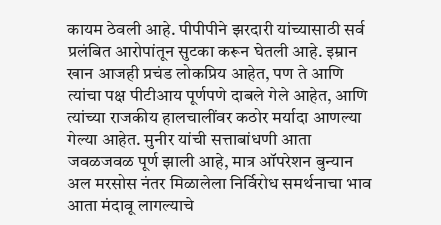कायम ठेवली आहे. पीपीपीने झरदारी यांच्यासाठी सर्व प्रलंबित आरोपांतून सुटका करून घेतली आहे. इम्रान खान आजही प्रचंड लोकप्रिय आहेत, पण ते आणि त्यांचा पक्ष पीटीआय पूर्णपणे दाबले गेले आहेत, आणि त्यांच्या राजकीय हालचालींवर कठोर मर्यादा आणल्या गेल्या आहेत. मुनीर यांची सत्ताबांधणी आता जवळजवळ पूर्ण झाली आहे, मात्र ऑपरेशन बुन्यान अल मरसोस नंतर मिळालेला निर्विरोध समर्थनाचा भाव आता मंदावू लागल्याचे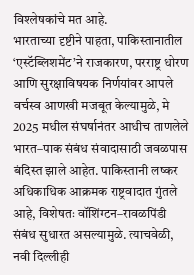विश्लेषकांचे मत आहे.
भारताच्या दृष्टीने पाहता, पाकिस्तानातील ‘एस्टॅब्लिशमेंट’ने राजकारण, परराष्ट्र धोरण आणि सुरक्षाविषयक निर्णयांवर आपले वर्चस्व आणखी मजबूत केल्यामुळे, मे 2025 मधील संघर्षानंतर आधीच ताणलेले भारत–पाक संबंध संवादासाठी जवळपास बंदिस्त झाले आहेत. पाकिस्तानी लष्कर अधिकाधिक आक्रमक राष्ट्रवादात गुंतले आहे, विशेषतः वॉशिंग्टन–रावळपिंडी संबंध सुधारत असल्यामुळे. त्याचवेळी, नवी दिल्लीही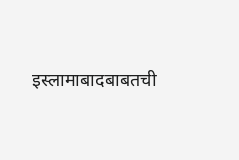इस्लामाबादबाबतची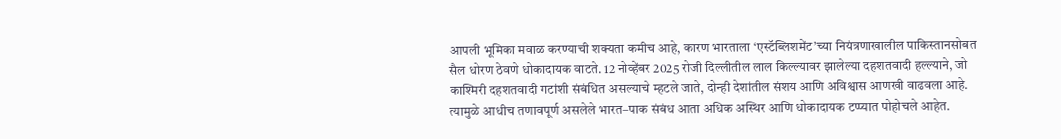आपली भूमिका मवाळ करण्याची शक्यता कमीच आहे, कारण भारताला ‘एस्टॅब्लिशमेंट’च्या नियंत्रणाखालील पाकिस्तानसोबत सैल धोरण ठेवणे धोकादायक वाटते. 12 नोव्हेंबर 2025 रोजी दिल्लीतील लाल किल्ल्यावर झालेल्या दहशतवादी हल्ल्याने, जो काश्मिरी दहशतवादी गटांशी संबंधित असल्याचे म्हटले जाते, दोन्ही देशांतील संशय आणि अविश्वास आणखी वाढवला आहे. त्यामुळे आधीच तणावपूर्ण असलेले भारत–पाक संबंध आता अधिक अस्थिर आणि धोकादायक टप्प्यात पोहोचले आहेत.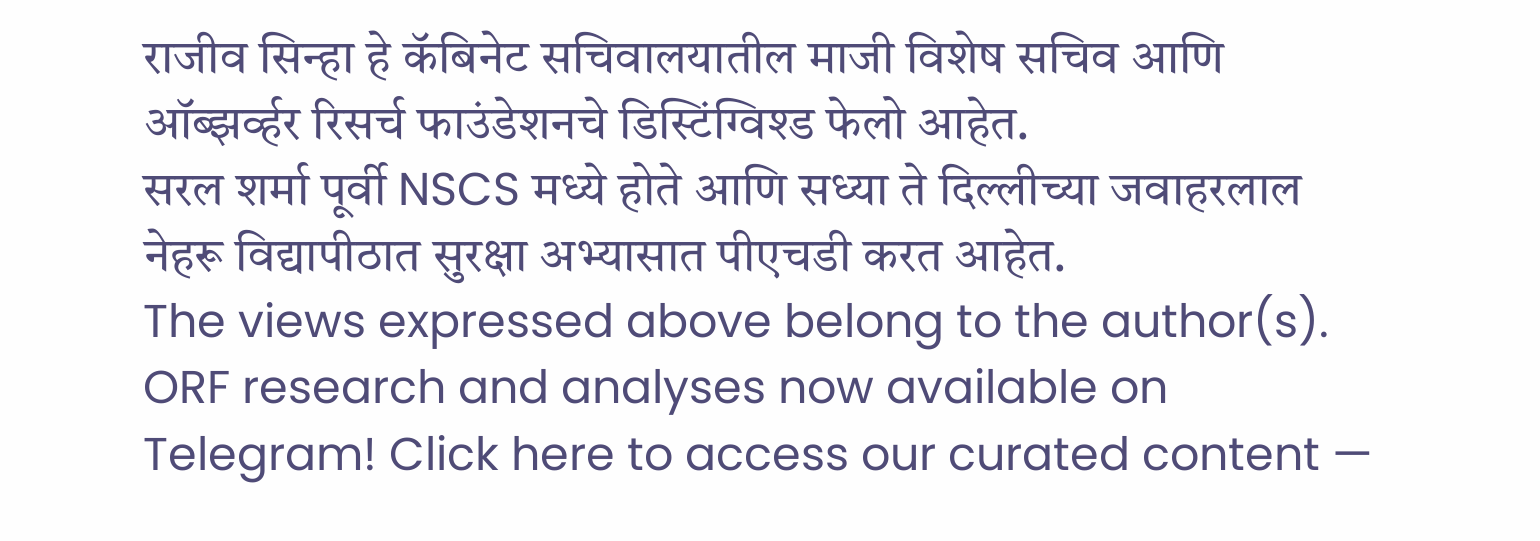राजीव सिन्हा हे कॅबिनेट सचिवालयातील माजी विशेष सचिव आणि ऑब्झर्व्हर रिसर्च फाउंडेशनचे डिस्टिंग्विश्ड फेलो आहेत.
सरल शर्मा पूर्वी NSCS मध्ये होते आणि सध्या ते दिल्लीच्या जवाहरलाल नेहरू विद्यापीठात सुरक्षा अभ्यासात पीएचडी करत आहेत.
The views expressed above belong to the author(s). ORF research and analyses now available on Telegram! Click here to access our curated content —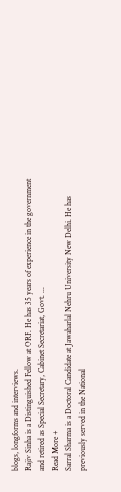blogs, longforms and interviews.
Rajiv Sinha is a Distinguished Fellow at ORF. He has 35 years of experience in the government and retired as Special Secretary, Cabinet Secretariat, Govt. ...
Read More +
Sarral Sharma is a Doctoral Candidate at Jawaharlal Nehru University New Delhi. He has previously served in the National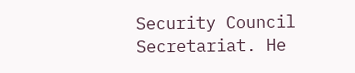Security Council Secretariat. He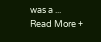was a ...
Read More +